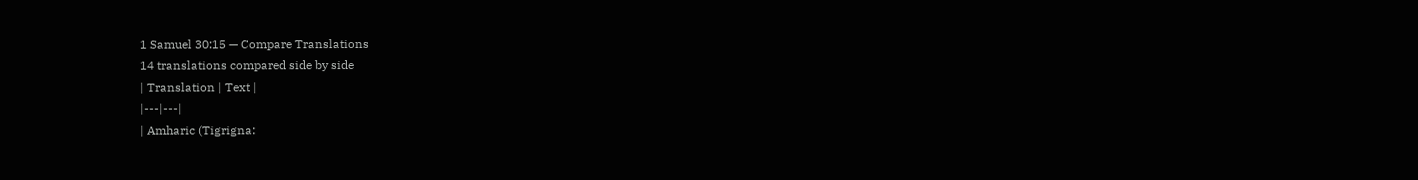1 Samuel 30:15 — Compare Translations
14 translations compared side by side
| Translation | Text |
|---|---|
| Amharic (Tigrigna: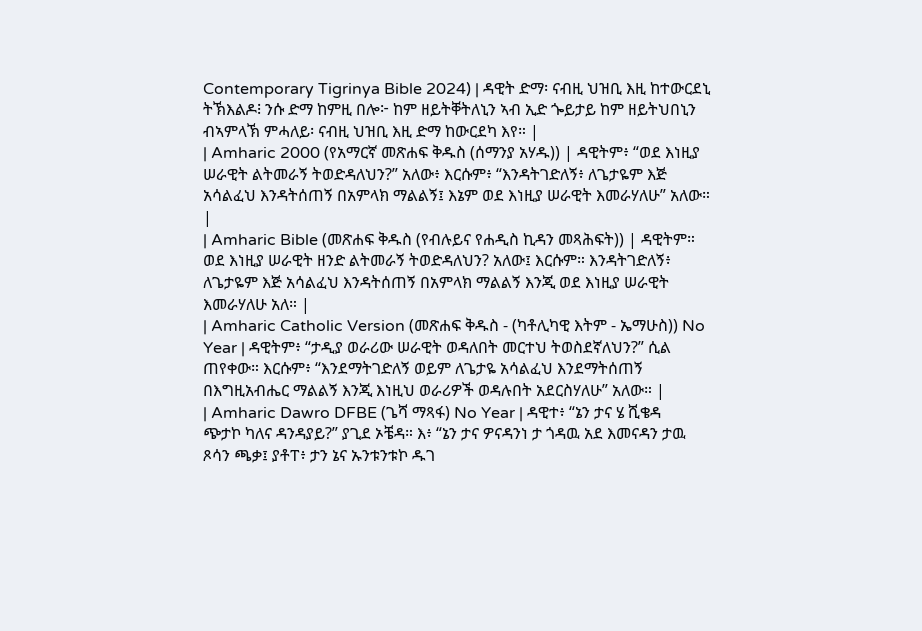Contemporary Tigrinya Bible 2024) | ዳዊት ድማ፡ ናብዚ ህዝቢ እዚ ከተውርደኒ ትኽእልዶ፧ ንሱ ድማ ከምዚ በሎ፦ ከም ዘይትቐትለኒን ኣብ ኢድ ጐይታይ ከም ዘይትህበኒን ብኣምላኽ ምሓለይ፡ ናብዚ ህዝቢ እዚ ድማ ከውርደካ እየ። |
| Amharic 2000 (የአማርኛ መጽሐፍ ቅዱስ (ሰማንያ አሃዱ)) | ዳዊትም፥ “ወደ እነዚያ ሠራዊት ልትመራኝ ትወድዳለህን?” አለው፥ እርሱም፥ “እንዳትገድለኝ፥ ለጌታዬም እጅ አሳልፈህ እንዳትሰጠኝ በአምላክ ማልልኝ፤ እኔም ወደ እነዚያ ሠራዊት እመራሃለሁ” አለው። |
| Amharic Bible (መጽሐፍ ቅዱስ (የብሉይና የሐዲስ ኪዳን መጻሕፍት)) | ዳዊትም። ወደ እነዚያ ሠራዊት ዘንድ ልትመራኝ ትወድዳለህን? አለው፤ እርሱም። እንዳትገድለኝ፥ ለጌታዬም እጅ አሳልፈህ እንዳትሰጠኝ በአምላክ ማልልኝ እንጂ ወደ እነዚያ ሠራዊት እመራሃለሁ አለ። |
| Amharic Catholic Version (መጽሐፍ ቅዱስ - (ካቶሊካዊ እትም - ኤማሁስ)) No Year | ዳዊትም፥ “ታዲያ ወራሪው ሠራዊት ወዳለበት መርተህ ትወስደኛለህን?” ሲል ጠየቀው። እርሱም፥ “እንደማትገድለኝ ወይም ለጌታዬ አሳልፈህ እንደማትሰጠኝ በእግዚአብሔር ማልልኝ እንጂ እነዚህ ወራሪዎች ወዳሉበት አደርስሃለሁ” አለው። |
| Amharic Dawro DFBE (ጌሻ ማጻፋ) No Year | ዳዊተ፥ “ኔን ታና ሄ ሺቄዳ ጭታኮ ካለና ዳንዳያይ?” ያጊደ ኦቼዳ። እ፥ “ኔን ታና ዎናዳንነ ታ ጎዳዉ አደ እመናዳን ታዉ ጾሳን ጫቃ፤ ያቶፐ፥ ታን ኔና ኡንቱንቱኮ ዱገ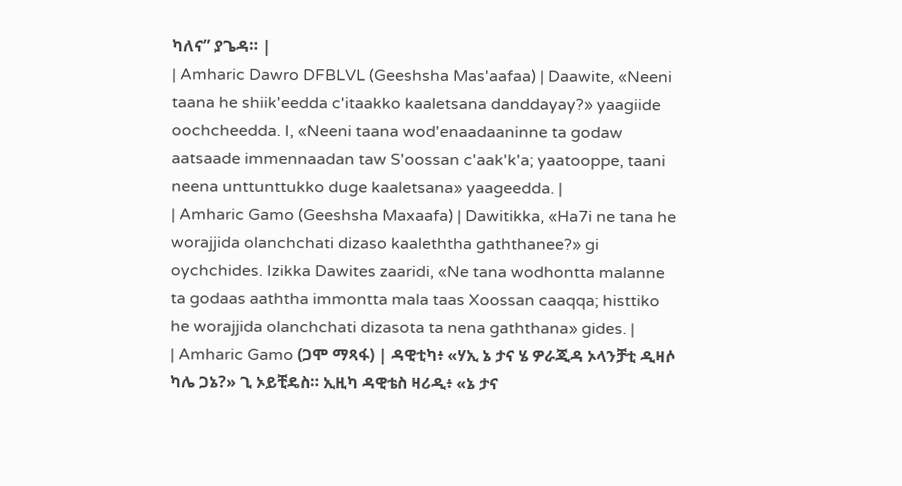ካለና” ያጌዳ። |
| Amharic Dawro DFBLVL (Geeshsha Mas'aafaa) | Daawite, «Neeni taana he shiik'eedda c'itaakko kaaletsana danddayay?» yaagiide oochcheedda. I, «Neeni taana wod'enaadaaninne ta godaw aatsaade immennaadan taw S'oossan c'aak'k'a; yaatooppe, taani neena unttunttukko duge kaaletsana» yaageedda. |
| Amharic Gamo (Geeshsha Maxaafa) | Dawitikka, «Ha7i ne tana he worajjida olanchchati dizaso kaaleththa gaththanee?» gi oychchides. Izikka Dawites zaaridi, «Ne tana wodhontta malanne ta godaas aaththa immontta mala taas Xoossan caaqqa; histtiko he worajjida olanchchati dizasota ta nena gaththana» gides. |
| Amharic Gamo (ጋሞ ማጻፋ) | ዳዊቲካ፥ «ሃኢ ኔ ታና ሄ ዎራጂዳ ኦላንቻቲ ዲዛሶ ካሌ ጋኔ?» ጊ ኦይቺዴስ። ኢዚካ ዳዊቴስ ዛሪዲ፥ «ኔ ታና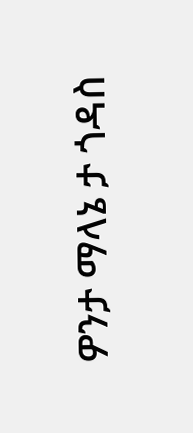ዎንታ ማላኔ ታ ጎዳስ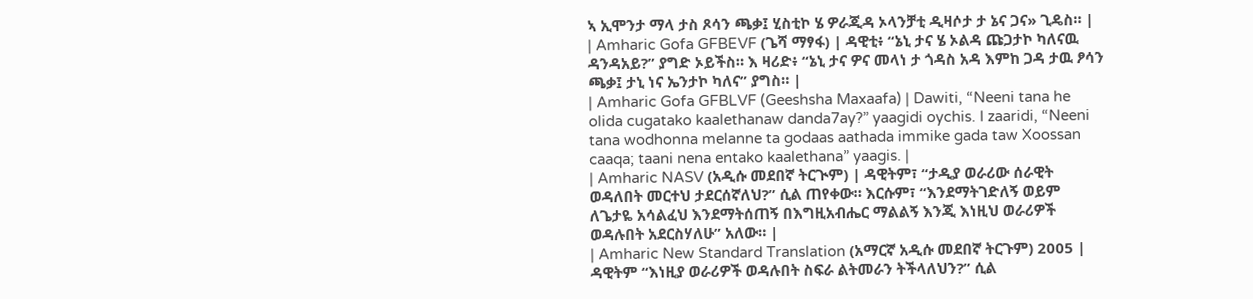ኣ ኢሞንታ ማላ ታስ ጾሳን ጫቃ፤ ሂስቲኮ ሄ ዎራጂዳ ኦላንቻቲ ዲዛሶታ ታ ኔና ጋና» ጊዴስ። |
| Amharic Gofa GFBEVF (ጌሻ ማፃፋ) | ዳዊቲ፥ “ኔኒ ታና ሄ ኦልዳ ጩጋታኮ ካለናዉ ዳንዳአይ?” ያግድ ኦይችስ። እ ዛሪድ፥ “ኔኒ ታና ዎና መላነ ታ ጎዳስ አዳ እምከ ጋዳ ታዉ ፆሳን ጫቃ፤ ታኒ ነና ኤንታኮ ካለና” ያግስ። |
| Amharic Gofa GFBLVF (Geeshsha Maxaafa) | Dawiti, “Neeni tana he olida cugatako kaalethanaw danda7ay?” yaagidi oychis. I zaaridi, “Neeni tana wodhonna melanne ta godaas aathada immike gada taw Xoossan caaqa; taani nena entako kaalethana” yaagis. |
| Amharic NASV (አዲሱ መደበኛ ትርጒም) | ዳዊትም፣ “ታዲያ ወራሪው ሰራዊት ወዳለበት መርተህ ታደርሰኛለህ?” ሲል ጠየቀው። እርሱም፣ “እንደማትገድለኝ ወይም ለጌታዬ አሳልፈህ እንደማትሰጠኝ በእግዚአብሔር ማልልኝ እንጂ እነዚህ ወራሪዎች ወዳሉበት አደርስሃለሁ” አለው። |
| Amharic New Standard Translation (አማርኛ አዲሱ መደበኛ ትርጉም) 2005 | ዳዊትም “እነዚያ ወራሪዎች ወዳሉበት ስፍራ ልትመራን ትችላለህን?” ሲል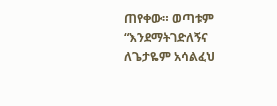ጠየቀው። ወጣቱም “እንደማትገድለኝና ለጌታዬም አሳልፈህ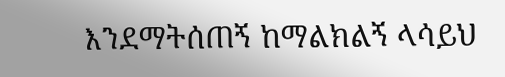እንደማትሰጠኝ ከማልክልኝ ላሳይህ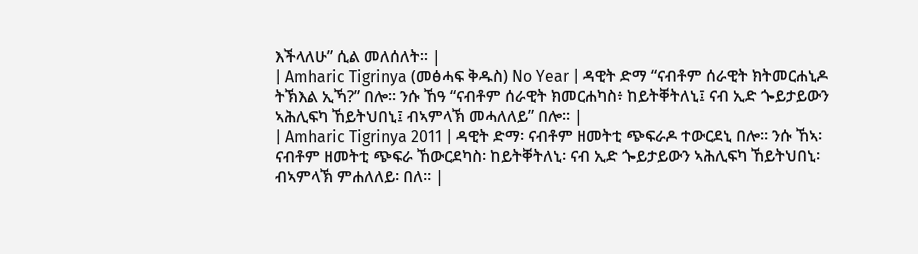እችላለሁ” ሲል መለሰለት። |
| Amharic Tigrinya (መፅሓፍ ቅዱስ) No Year | ዳዊት ድማ “ናብቶም ሰራዊት ክትመርሐኒዶ ትኽእል ኢኻ?” በሎ። ንሱ ኸዓ “ናብቶም ሰራዊት ክመርሐካስ፥ ከይትቐትለኒ፤ ናብ ኢድ ጐይታይውን ኣሕሊፍካ ኸይትህበኒ፤ ብኣምላኽ መሓለለይ” በሎ። |
| Amharic Tigrinya 2011 | ዳዊት ድማ፡ ናብቶም ዘመትቲ ጭፍራዶ ተውርደኒ በሎ። ንሱ ኸኣ፡ ናብቶም ዘመትቲ ጭፍራ ኸውርደካስ፡ ከይትቐትለኒ፡ ናብ ኢድ ጐይታይውን ኣሕሊፍካ ኸይትህበኒ፡ ብኣምላኽ ምሐለለይ፡ በለ። |